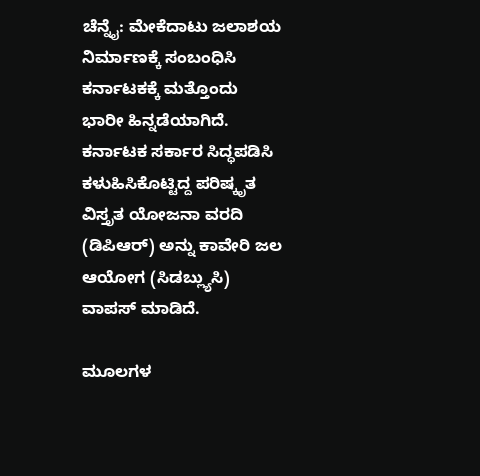ಚೆನ್ನೈ: ಮೇಕೆದಾಟು ಜಲಾಶಯ ನಿರ್ಮಾಣಕ್ಕೆ ಸಂಬಂಧಿಸಿ ಕರ್ನಾಟಕಕ್ಕೆ ಮತ್ತೊಂದು ಭಾರೀ ಹಿನ್ನಡೆಯಾಗಿದೆ. ಕರ್ನಾಟಕ ಸರ್ಕಾರ ಸಿದ್ಧಪಡಿಸಿ ಕಳುಹಿಸಿಕೊಟ್ಟಿದ್ದ ಪರಿಷ್ಕೃತ ವಿಸ್ತೃತ ಯೋಜನಾ ವರದಿ (ಡಿಪಿಆರ್‌) ಅನ್ನು ಕಾವೇರಿ ಜಲ ಆಯೋಗ (ಸಿಡಬ್ಲ್ಯುಸಿ) ವಾಪಸ್‌ ಮಾಡಿದೆ.

ಮೂಲಗಳ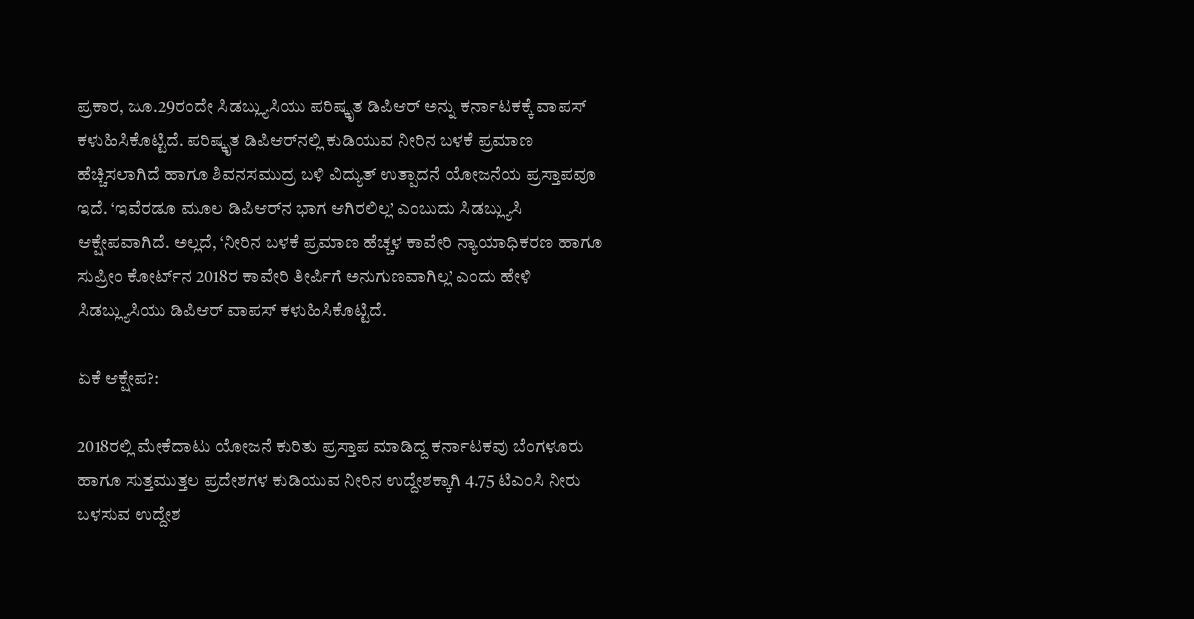ಪ್ರಕಾರ, ಜೂ.29ರಂದೇ ಸಿಡಬ್ಲ್ಯುಸಿಯು ಪರಿಷ್ಕೃತ ಡಿಪಿಆರ್‌ ಅನ್ನು ಕರ್ನಾಟಕಕ್ಕೆ ವಾಪಸ್‌ ಕಳುಹಿಸಿಕೊಟ್ಟಿದೆ. ಪರಿಷ್ಕೃತ ಡಿಪಿಆರ್‌ನಲ್ಲಿ ಕುಡಿಯುವ ನೀರಿನ ಬಳಕೆ ಪ್ರಮಾಣ ಹೆಚ್ಚಿಸಲಾಗಿದೆ ಹಾಗೂ ಶಿವನಸಮುದ್ರ ಬಳಿ ವಿದ್ಯುತ್‌ ಉತ್ಪಾದನೆ ಯೋಜನೆಯ ಪ್ರಸ್ತಾಪವೂ ಇದೆ. ‘ಇವೆರಡೂ ಮೂಲ ಡಿಪಿಆರ್‌ನ ಭಾಗ ಆಗಿರಲಿಲ್ಲ’ ಎಂಬುದು ಸಿಡಬ್ಲ್ಯುಸಿ ಆಕ್ಷೇಪವಾಗಿದೆ. ಅಲ್ಲದೆ, ‘ನೀರಿನ ಬಳಕೆ ಪ್ರಮಾಣ ಹೆಚ್ಚಳ ಕಾವೇರಿ ನ್ಯಾಯಾಧಿಕರಣ ಹಾಗೂ ಸುಪ್ರೀಂ ಕೋರ್ಟ್‌ನ 2018ರ ಕಾವೇರಿ ತೀರ್ಪಿಗೆ ಅನುಗುಣವಾಗಿಲ್ಲ’ ಎಂದು ಹೇಳಿ ಸಿಡಬ್ಲ್ಯುಸಿಯು ಡಿಪಿಆರ್‌ ವಾಪಸ್‌ ಕಳುಹಿಸಿಕೊಟ್ಟಿದೆ.

ಏಕೆ ಆಕ್ಷೇಪ?:

2018ರಲ್ಲಿ ಮೇಕೆದಾಟು ಯೋಜನೆ ಕುರಿತು ಪ್ರಸ್ತಾಪ ಮಾಡಿದ್ದ ಕರ್ನಾಟಕವು ಬೆಂಗಳೂರು ಹಾಗೂ ಸುತ್ತಮುತ್ತಲ ಪ್ರದೇಶಗಳ ಕುಡಿಯುವ ನೀರಿನ ಉದ್ದೇಶಕ್ಕಾಗಿ 4.75 ಟಿಎಂಸಿ ನೀರು ಬಳಸುವ ಉದ್ದೇಶ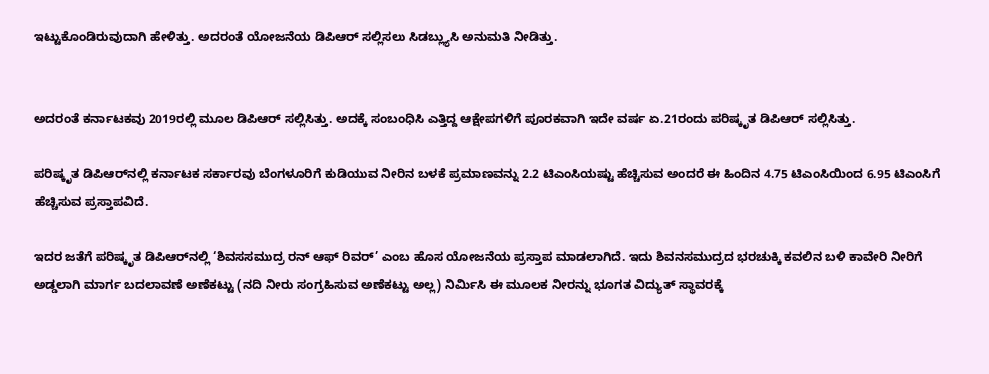ಇಟ್ಟುಕೊಂಡಿರುವುದಾಗಿ ಹೇಳಿತ್ತು. ಅದರಂತೆ ಯೋಜನೆಯ ಡಿಪಿಆರ್‌ ಸಲ್ಲಿಸಲು ಸಿಡಬ್ಲ್ಯುಸಿ ಅನುಮತಿ ನೀಡಿತ್ತು.


ಅದರಂತೆ ಕರ್ನಾಟಕವು 2019ರಲ್ಲಿ ಮೂಲ ಡಿಪಿಆರ್‌ ಸಲ್ಲಿಸಿತ್ತು. ಅದಕ್ಕೆ ಸಂಬಂಧಿಸಿ ಎತ್ತಿದ್ದ ಆಕ್ಷೇಪಗಳಿಗೆ ಪೂರಕವಾಗಿ ಇದೇ ವರ್ಷ ಏ.21ರಂದು ಪರಿಷ್ಕೃತ ಡಿಪಿಆರ್‌ ಸಲ್ಲಿಸಿತ್ತು.

ಪರಿಷ್ಕೃತ ಡಿಪಿಆರ್‌ನಲ್ಲಿ ಕರ್ನಾಟಕ ಸರ್ಕಾರವು ಬೆಂಗಳೂರಿಗೆ ಕುಡಿಯುವ ನೀರಿನ ಬಳಕೆ ಪ್ರಮಾಣವನ್ನು 2.2 ಟಿಎಂಸಿಯಷ್ಟು ಹೆಚ್ಚಿಸುವ ಅಂದರೆ ಈ ಹಿಂದಿನ 4.75 ಟಿಎಂಸಿಯಿಂದ 6.95 ಟಿಎಂಸಿಗೆ ಹೆಚ್ಚಿಸುವ ಪ್ರಸ್ತಾಪವಿದೆ.

ಇದರ ಜತೆಗೆ ಪರಿಷ್ಕೃತ ಡಿಪಿಆರ್‌ನಲ್ಲಿ ‘ಶಿವಸಸಮುದ್ರ ರನ್‌ ಆಫ್‌ ರಿವರ್‌’ ಎಂಬ ಹೊಸ ಯೋಜನೆಯ ಪ್ರಸ್ತಾಪ ಮಾಡಲಾಗಿದೆ. ಇದು ಶಿವನಸಮುದ್ರದ ಭರಚುಕ್ಕಿ ಕವಲಿನ ಬಳಿ ಕಾವೇರಿ ನೀರಿಗೆ ಅಡ್ಡಲಾಗಿ ಮಾರ್ಗ ಬದಲಾವಣೆ ಅಣೆಕಟ್ಟು (ನದಿ ನೀರು ಸಂಗ್ರಹಿಸುವ ಅಣೆಕಟ್ಟು ಅಲ್ಲ) ನಿರ್ಮಿಸಿ ಈ ಮೂಲಕ ನೀರನ್ನು ಭೂಗತ ವಿದ್ಯುತ್‌ ಸ್ಥಾವರಕ್ಕೆ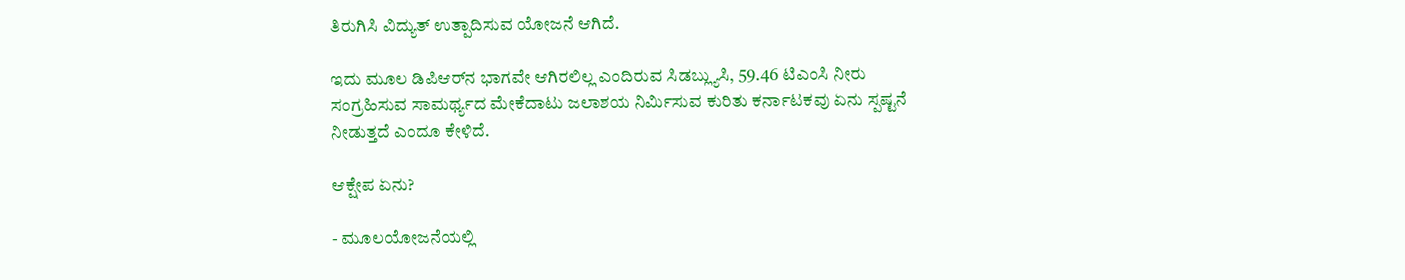ತಿರುಗಿಸಿ ವಿದ್ಯುತ್‌ ಉತ್ಪಾದಿಸುವ ಯೋಜನೆ ಆಗಿದೆ.

ಇದು ಮೂಲ ಡಿಪಿಆರ್‌ನ ಭಾಗವೇ ಆಗಿರಲಿಲ್ಲ ಎಂದಿರುವ ಸಿಡಬ್ಲ್ಯುಸಿ, 59.46 ಟಿಎಂಸಿ ನೀರು ಸಂಗ್ರಹಿಸುವ ಸಾಮರ್ಥ್ಯದ ಮೇಕೆದಾಟು ಜಲಾಶಯ ನಿರ್ಮಿಸುವ ಕುರಿತು ಕರ್ನಾಟಕವು ಏನು ಸ್ಪಷ್ಟನೆ ನೀಡುತ್ತದೆ ಎಂದೂ ಕೇಳಿದೆ.

ಆಕ್ಷೇಪ ಏನು?

- ಮೂಲಯೋಜನೆಯಲ್ಲಿ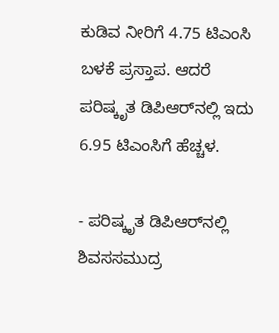ಕುಡಿವ ನೀರಿಗೆ 4.75 ಟಿಎಂಸಿ ಬಳಕೆ ಪ್ರಸ್ತಾಪ. ಆದರೆ ಪರಿಷ್ಕೃತ ಡಿಪಿಆರ್‌ನಲ್ಲಿ ಇದು 6.95 ಟಿಎಂಸಿಗೆ ಹೆಚ್ಚಳ.

- ಪರಿಷ್ಕೃತ ಡಿಪಿಆರ್‌ನಲ್ಲಿ ಶಿವಸಸಮುದ್ರ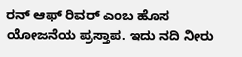ರನ್‌ ಆಫ್‌ ರಿವರ್‌ ಎಂಬ ಹೊಸ ಯೋಜನೆಯ ಪ್ರಸ್ತಾಪ. ಇದು ನದಿ ನೀರು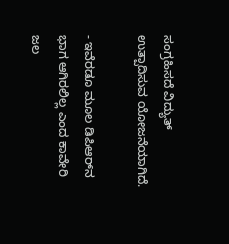ಸಂಗ್ರಹಿಸದೆ ವಿದ್ಯುತ್‌ ಉತ್ಪಾದಿಸುವ ಯೋಜನೆಯಾಗಿದೆ.

- ಇವೆರಡೂ ಮೂಲ ಡಿಪಿಆರ್‌ನ ಭಾಗ ಆಗಿರಲಿಲ್ಲ ಎಂದ ಕಾವೇರಿ ಜಲ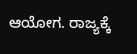ಆಯೋಗ. ರಾಜ್ಯಕ್ಕೆ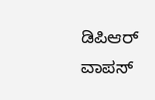ಡಿಪಿಆರ್‌ ವಾಪಸ್‌